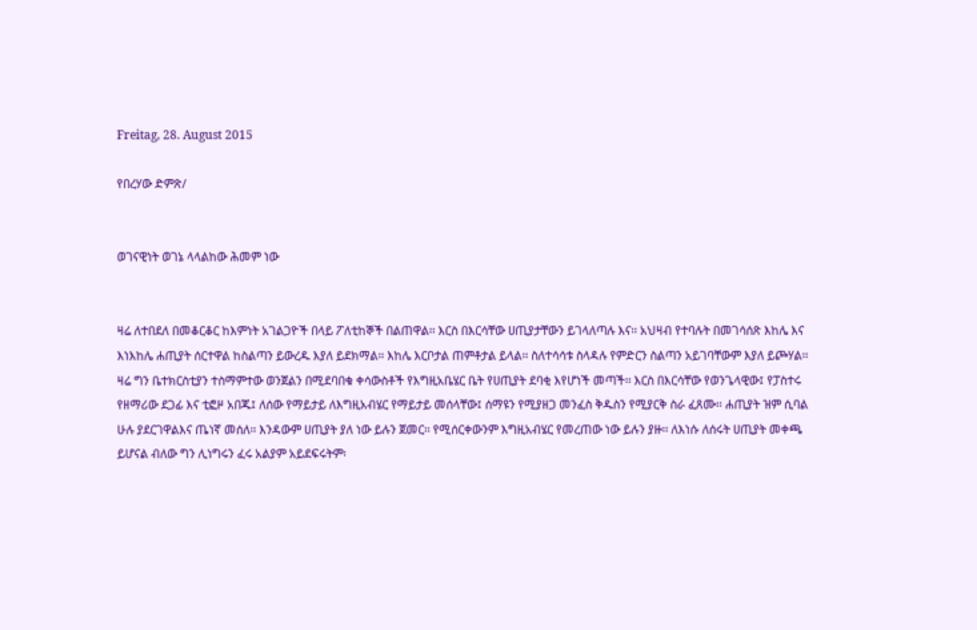Freitag, 28. August 2015

የበረሃው ድምጽ/


ወገናዊነት ወገኔ ላላልከው ሕመም ነው


ዛሬ ለተበደለ በመቆርቆር ከእምነት አገልጋዮች በላይ ፖለቲከኞች በልጠዋል፡፡ እርስ በእርሳቸው ሀጢያታቸውን ይገላለጣሉ እና፡፡ አህዛብ የተባሉት በመገሳሰጽ እከሌ እና እነእከሌ ሐጢያት ሰርተዋል ከስልጣን ይውረዱ እያለ ይደክማል፡፡ እከሌ እርቦታል ጠምቶታል ይላል፡፡ ስለተሳሳቱ ስላዳሉ የምድርን ስልጣን አይገባቸውም እያለ ይጮሃል፡፡ ዛሬ ግን ቤተክርስቲያን ተስማምተው ወንጀልን በሚደባበቁ ቀሳውስቶች የእግዚአቤሄር ቤት የሀጢያት ደባቂ እየሆነች መጣች፡፡ እርስ በእርሳቸው የወንጌላዊው፤ የፓስተሩ የዘማሪው ደጋፊ እና ቲፎዞ አበጁ፤ ለሰው የማይታይ ለእግዚአብሄር የማይታይ መሰላቸው፤ ሰማዩን የሚያዘጋ መንፈስ ቅዱስን የሚያርቅ ስራ ፈጸሙ፡፡ ሐጢያት ዝም ሲባል ሁሉ ያደርገዋልእና ጤነኛ መሰለ፡፡ እንዳውም ሀጢያት ያለ ነው ይሉን ጀመር፡፡ የሚሰርቀውንም እግዚአብሄር የመረጠው ነው ይሉን ያዙ፡፡ ለእነሱ ለሰሩት ሀጢያት መቀጫ ይሆናል ብለው ግን ሊነግሩን ፈሩ አልያም አይደፍሩትም፡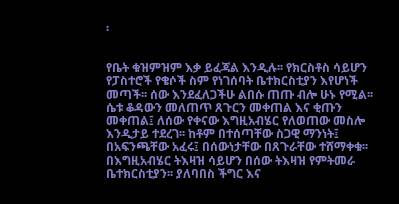፡


የቤት ቁዝምዝም እቃ ይፈጃል እንዲሉ፡፡ የክርስቶስ ሳይሆን የፓስተሮች የቄሶች ስም የነገሰባት ቤተክርስቲያን እየሆነች መጣች፡፡ ሰው እንደፈለጋችሁ ልበሱ ጠጡ ብሎ ሁኑ የሚል፡፡ ሴቱ ቆዳውን መለጠጥ ጸጉርን መቀጠል እና ቂጡን መቀጠል፤ ለሰው የቀናው እግዚአብሄር የለወጠው መስሎ እንዲታይ ተደረገ፡፡ ከቶም በተሰጣቸው ስጋዊ ማንነት፤ በአፍንጫቸው አፈሩ፤ በሰውነታቸው በጸጉራቸው ተሸማቀቁ፡፡ በእግዚአብሄር ትእዛዝ ሳይሆን በሰው ትእዛዝ የምትመራ ቤተክርስቲያን፡፡ ያለባበስ ችግር እና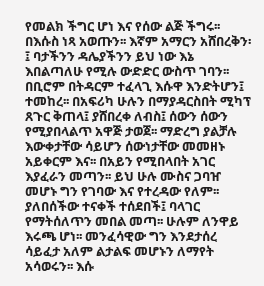የመልክ ችግር ሆነ እና የሰው ልጅ ችግሩ፡፡ በእሱስ ነጻ አወጡን፡፡ እኛም አማርን አሸበረቅን፡፤ ባታችንን ዳሌያችንን ይህ ነው እኔ እበልጣለሁ የሚሉ ውድድር ውስጥ ገባን፡፡ በቢሮም በትዳርም ተፈላጊ እሱዋ እንድትሆን፤ ተመከረ፡፡ በአፍሪካ ሁሉን በማያዳርስበት ሚካፕ ጸጉር ቅጠላ፤ ያሸበረቀ ለብስ፤ ሰውን ሰውን የሚያበላልጥ አዋጅ ታወጀ፡፡ ማድረግ ያልቻሉ እውቀታቸው ሳይሆን ሰውነታቸው መመዘኑ አይቀርም እና፡፡ በአይን የሚበላበት አገር እያፈራን መጣን፡፡ ይህ ሁሉ ሙስና ጋባዠ መሆኑ ግን የገባው እና የተረዳው የለም፡፡ ያለበሰችው ተናቀች ተሰደበች፤ ባላገር የማትሰለጥን መበል መጣ፡፡ ሁሉም ለንዋይ እሩጫ ሆነ፡፡ መንፈሳዊው ግን እንደታሰረ ሳይፈታ አለም ልታልፍ መሆኑን ለማየት አሳወሩን፡፡ እሱ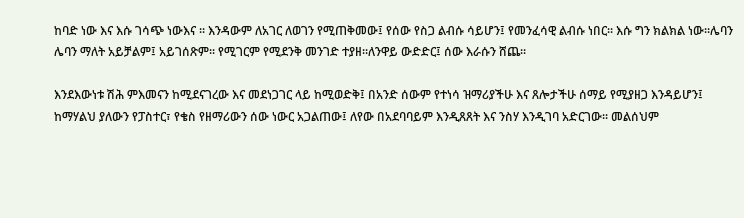ከባድ ነው እና እሱ ገሳጭ ነውእና ፡፡ እንዳውም ለአገር ለወገን የሚጠቅመው፤ የሰው የስጋ ልብሱ ሳይሆን፤ የመንፈሳዊ ልብሱ ነበር፡፡ እሱ ግን ክልክል ነው፡፡ሌባን ሌባን ማለት አይቻልም፤ አይገሰጽም፡፡ የሚገርም የሚደንቅ መንገድ ተያዘ፡፡ለንዋይ ውድድር፤ ሰው እራሱን ሸጨ፡፡

እንደእውነቱ ሽሕ ምእመናን ከሚደናገረው እና መደነጋገር ላይ ከሚወድቅ፤ በአንድ ሰውም የተነሳ ዝማሪያችሁ እና ጸሎታችሁ ሰማይ የሚያዘጋ እንዳይሆን፤ ከማሃልህ ያለውን የፓስተር፣ የቄስ የዘማሪውን ሰው ነውር አጋልጠው፤ ለየው በአደባባይም እንዲጸጸት እና ንስሃ እንዲገባ አድርገው፡፡ መልሰህም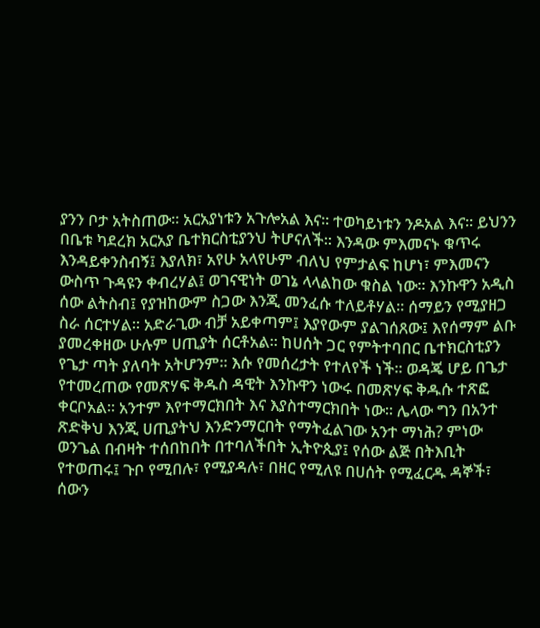ያንን ቦታ አትስጠው፡፡ አርአያነቱን አጉሎአል እና፡፡ ተወካይነቱን ንዶአል እና፡፡ ይህንን በቤቱ ካደረክ አርአያ ቤተክርስቲያንህ ትሆናለች፡፡ እንዳው ምእመናኑ ቁጥሩ እንዳይቀንስብኝ፤ እያለክ፣ አየሁ አላየሁም ብለህ የምታልፍ ከሆነ፣ ምእመናን ውስጥ ጉዳዩን ቀብረሃል፤ ወገናዊነት ወገኔ ላላልከው ቁስል ነው፡፡ እንኩዋን አዲስ ሰው ልትስብ፤ የያዝከውም ስጋው እንጂ መንፈሱ ተለይቶሃል፡፡ ሰማይን የሚያዘጋ ስራ ሰርተሃል፡፡ አድራጊው ብቻ አይቀጣም፤ እያየውም ያልገሰጸው፤ እየሰማም ልቡ ያመረቀዘው ሁሉም ሀጢያት ሰርቶአል፡፡ ከሀሰት ጋር የምትተባበር ቤተክርስቲያን የጌታ ጣት ያለባት አትሆንም፡፡ እሱ የመሰረታት የተለየች ነች፡፡ ወዳጄ ሆይ በጌታ የተመረጠው የመጽሃፍ ቅዱስ ዳዊት እንኩዋን ነውሩ በመጽሃፍ ቅዱሱ ተጽፎ ቀርቦአል፡፡ አንተም እየተማርክበት እና እያስተማርክበት ነው፡፡ ሌላው ግን በአንተ ጽድቅህ እንጂ ሀጢያትህ እንድንማርበት የማትፈልገው አንተ ማነሕ? ምነው ወንጌል በብዛት ተሰበከበት በተባለችበት ኢትዮጲያ፤ የሰው ልጅ በትእቢት የተወጠሩ፤ ጉቦ የሚበሉ፣ የሚያዳሉ፣ በዘር የሚለዩ በሀሰት የሚፈርዱ ዳኞች፣ ሰውን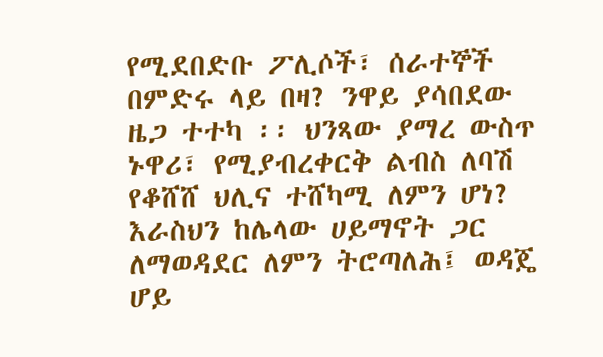የሚደበድቡ ፖሊሶች፣ ሰራተኞች በምድሩ ላይ በዛ? ንዋይ ያሳበደው ዜጋ ተተካ ፡፡ ህንጻው ያማረ ውስጥ ኑዋሪ፣ የሚያብረቀርቅ ልብስ ለባሽ የቆሸሸ ህሊና ተሸካሚ ለምን ሆነ? እራስህን ከሌላው ሀይማኖት ጋር ለማወዳደር ለምን ትሮጣለሕ፤ ወዳጄ ሆይ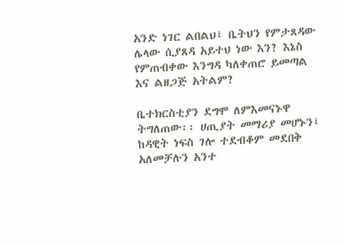አንድ ነገር ልበልህ፤ ቤትህን የምታጸዳው ሌላው ሲያጸዳ አይተህ ነው እን? እኔስ የምጠብቀው እንግዳ ካለቀጠሮ ይመጣል እና ልዘጋጅ አትልም?

ቤተክርስቲያን ደግሞ ለምእመናኑዋ ትግለጠው፡፡ ሀጢያት መማሪያ መሆኑን፤ ከዳዊት ነፍስ ገሎ ተደብቆም መደበቅ አለመቻሉን አንተ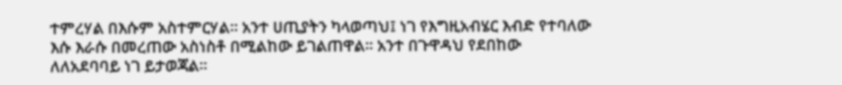ተምረሃል በእሱም አስተምርሃል፡፡ አንተ ሀጢያትን ካላወጣህ፤ ነገ የእግዚአብሄር እብድ የተባለው እሱ እራሱ በመረጠው አስነስቶ በሚልከው ይገልጠዋል፡፡ አንተ በጉዋዳህ የደበከው ለለአደባባይ ነገ ይታወጃል፡፡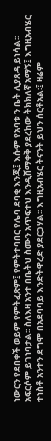ነውርን የደበቀች ወይም የምትፈጽም፤ የምትተባበር የሌባ ደባቂ እንጂ፤ እሱም የአባቱ ን ቤት ሊያጸዳ ይነሳል፡፡ አፍርሶም ይገነባታል፡፡ ስለእዛ አንተ በቤትህ ስሙን አጥፍተህ እንዲሸማቀቅ ያደረከው ትክክለኛ አማኝ፤ እግዚአብሄር ተነስቶ አንተን ደግሞ በአደባባይ እንድትዋረድ ያደርጋሃል፡፡ እግዚአብሄር ትናንት ይህን ሰርቶአል፡፤ ዛሬም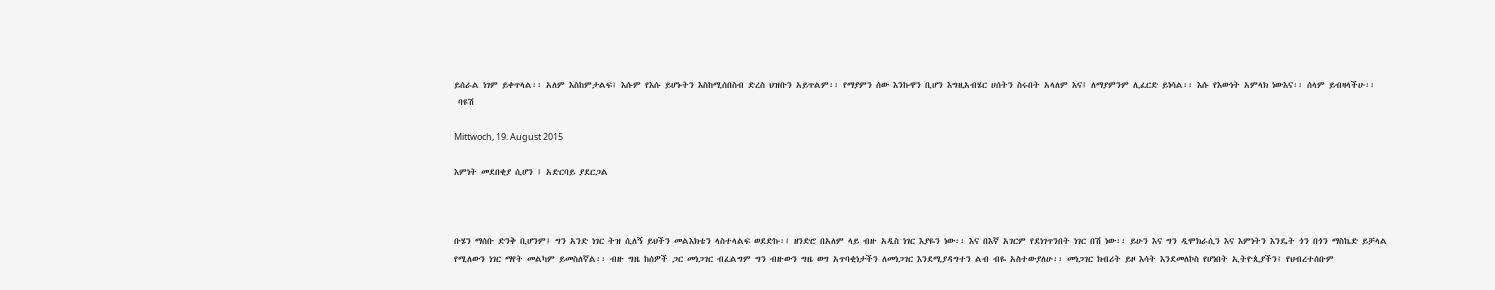ይሰራል ነገም ይቀጥላል፡፡ አለም እስከምታልፍ፤ እሱም የእሱ ይሆኑትን እስከሚሰበስብ ድረስ ህዝቡን አይጥልም፡፡ የማያምን ሰው እንኩዋን ቢሆን እግዚአብሄር ሀሰትን ስሩበት አላለም እና፤ ለማያምንም ሊፈርድ ይነሳል፡፡ እሱ የእውነት አምላክ ነውእና፡፡ ሰላም ይብዛላችሁ፡፡
 ባዩሽ

Mittwoch, 19. August 2015

እምነት መደበቂያ ሲሆን ፤ አድርባይ ያደርጋል



ቡሄን ማሰቡ ድንቅ ቢሆንም፤ ግን አንድ ነገር ትዝ ሲለኝ ይህችን መልእክቴን ላስተላልፍ ወደድኩ፡፤ ዘንድሮ በአለም ላይ ብዙ አዲስ ነገር እያዬን ነው፡፡ እና በእኛ አገርም የደነገጥንበት ነገር በሽ ነው፡፡ ይሁን እና ግን ዲሞክራሲን እና እምነትን እንዴት ጎን በጎን ማስኬድ ይቻላል የሚለውን ነገር ማየት መልካም ይመስለኛል፡፡ ብዙ ግዜ ከሰዎች ጋር መነጋገር ብፈልግም ግን ብዙውን ግዜ ወግ አጥባቂነታችን ለመነጋገር እንደሚያዳግተን ልብ ብዬ አስተውያለሁ፡፡ መነጋገር ክብሪት ይዞ እሳት እንደመለኮስ የሆነበት ኢትዮጲያችን፤ የህብረተሰቡም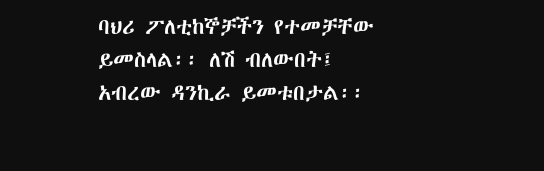ባህሪ ፖለቲከኞቻችን የተመቻቸው ይመስላል፡፡ ለሽ ብለውበት፤ አብረው ዳንኪራ ይመቱበታል፡፡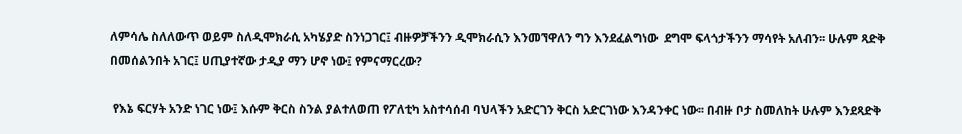ለምሳሌ ስለለውጥ ወይም ስለዲሞክራሲ አካሄያድ ስንነጋገር፤ ብዙዎቻችንን ዲሞክራሲን እንመኘዋለን ግን እንደፈልግነው  ደግሞ ፍላጎታችንን ማሳየት አለብን፡፡ ሁሉም ጻድቅ በመሰልንበት አገር፤ ሀጢያተኛው ታዲያ ማን ሆኖ ነው፤ የምናማርረው?

 የእኔ ፍርሃት አንድ ነገር ነው፤ እሱም ቅርስ ስንል ያልተለወጠ የፖለቲካ አስተሳሰብ ባህላችን አድርገን ቅርስ አድርገነው እንዳንቀር ነው፡፡ በብዙ ቦታ ስመለከት ሁሉም እንደጻድቅ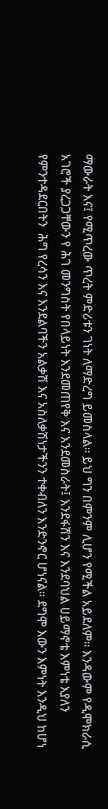ማውራት እና፤ የሚጥረው ጥረት ምድሪቱን ገነት ለማድረግ ይመስላል፡፡ ይህ ግን በምንም ሊሆን የሚችል አይደለም፡፡ እንዳውም የዲሞክራሲ አገሮች ያረጋጋቸውን የ ሕገ መንግስት የበላይነት እንደመጠየቅ እና እንደመስራት፤ እንደፋሽን እና እንደባህል ሀይማኖቴ እምነቴ እያለን የምንተዳደርበትን  ሕግ የረሳን እና እንደልባችን አልቃሽ እና አስለቃሽነታችንን ተቀብለን እንድንኖር ሆነናል፡፡ ደግሞ እውን እምነት እንዲህ ከሆነ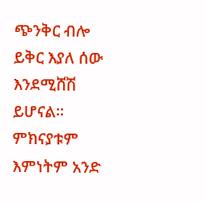ጭንቅር ብሎ ይቅር እያለ ሰው እንደሚሸሽ ይሆናል፡፡ ምክናያቱም እምነትም አንድ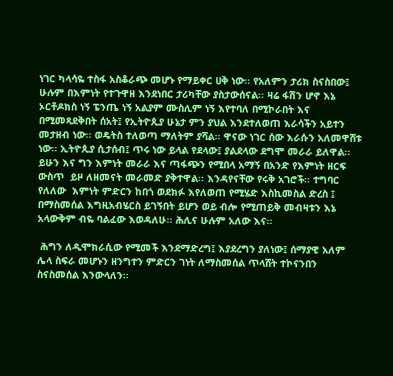ነገር ካላሳዬ ተስፋ አስቆራጭ መሆኑ የማይቀር ሀቅ ነው፡፡ የአለምን ታሪክ ስናስበው፤ ሁሉም በእምነት የተጉዋዘ እንደነበር ታሪካቸው ያስታውሰናል፡፡ ዛሬ ፋሽን ሆኖ እኔ ኦርቶዶክስ ነኝ ፔንጤ ነኝ አልያም ሙስሊም ነኝ እየተባለ በሚኮራበት እና በሚመጻደቅበት ሰአት፤ የኢትዮጲያ ሁኔታ ምን ያህል እንደተለወጠ እራሳችን አይተን መታዘብ ነው፡፡ ወዴትስ ተለወጣ ማለትም ያሻል፡፡ ዋናው ነገር ሰው እራሱን አለመዋሸቱ ነው፡፡ ኢትዮጲያ ሲታሰብ፤ ጥሩ ነው ይላል የደላው፤ ያልደላው ደግሞ መራራ ይለዋል፡፡ ይሁን እና ግን እምነት መራራ እና ጣፋጭን የሚበላ አማኝ በአንድ የእምነት ዘርፍ ውስጥ  ይዞ ለዘመናት መራመድ ያቅተዋል፡፡ እንዳየናቸው የሩቅ አገሮች፡፡ ተግባር የለለው  እምነት ምድርን ከበጎ ወደክፉ እየለወጠ የሚሄድ እስኪመስል ድረስ ፤ በማስመሰል እግዚአብሄርስ ይገኝበት ይሆን ወይ ብሎ የሚጠይቅ መብዛቱን እኔ አላውቅም ብዬ ባልፈው እወዳለሁ፡፡ ሕሊና ሁሉም አለው እና፡፡

 ሕግን ለዲሞክራሲው የሚመች እንደማድረግ፤ እያደረግን ያለነው፤ ሰማያዊ አለም ሌላ ስፍራ መሆኑን ዘንግተን ምድርን ገነት ለማስመሰል ጥላሸት ተኮናንበን ስናስመሰል እንውላለን፡፡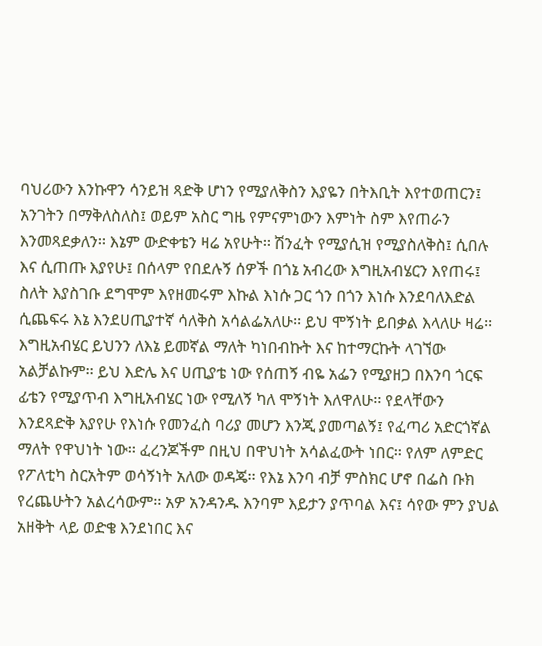ባህሪውን እንኩዋን ሳንይዝ ጻድቅ ሆነን የሚያለቅስን እያዬን በትእቢት እየተወጠርን፤ አንገትን በማቅለስለስ፤ ወይም አስር ግዜ የምናምነውን እምነት ስም እየጠራን እንመጻደቃለን፡፡ እኔም ውድቀቴን ዛሬ አየሁት፡፡ ሽንፈት የሚያሲዝ የሚያስለቅስ፤ ሲበሉ እና ሲጠጡ እያየሁ፤ በሰላም የበደሉኝ ሰዎች በጎኔ አብረው እግዚአብሄርን እየጠሩ፤ ስለት እያስገቡ ደግሞም እየዘመሩም እኩል እነሱ ጋር ጎን በጎን እነሱ እንደባለእድል ሲጨፍሩ እኔ እንደሀጢያተኛ ሳለቅስ አሳልፌአለሁ፡፡ ይህ ሞኝነት ይበቃል እላለሁ ዛሬ፡፡ እግዚአብሄር ይህንን ለእኔ ይመኛል ማለት ካነበብኩት እና ከተማርኩት ላገኘው አልቻልኩም፡፡ ይህ እድሌ እና ሀጢያቴ ነው የሰጠኝ ብዬ አፌን የሚያዘጋ በእንባ ጎርፍ ፊቴን የሚያጥብ እግዚአብሄር ነው የሚለኝ ካለ ሞኝነት እለዋለሁ፡፡ የደላቸውን እንደጻድቅ እያየሁ የእነሱ የመንፈስ ባሪያ መሆን እንጂ ያመጣልኝ፤ የፈጣሪ አድርጎኛል ማለት የዋህነት ነው፡፡ ፈረንጆችም በዚህ በዋህነት አሳልፈውት ነበር፡፡ የለም ለምድር የፖለቲካ ስርአትም ወሳኝነት አለው ወዳጄ፡፡ የእኔ እንባ ብቻ ምስክር ሆኖ በፌስ ቡክ የረጨሁትን አልረሳውም፡፡ አዎ አንዳንዱ እንባም እይታን ያጥባል እና፤ ሳየው ምን ያህል አዘቅት ላይ ወድቄ እንደነበር እና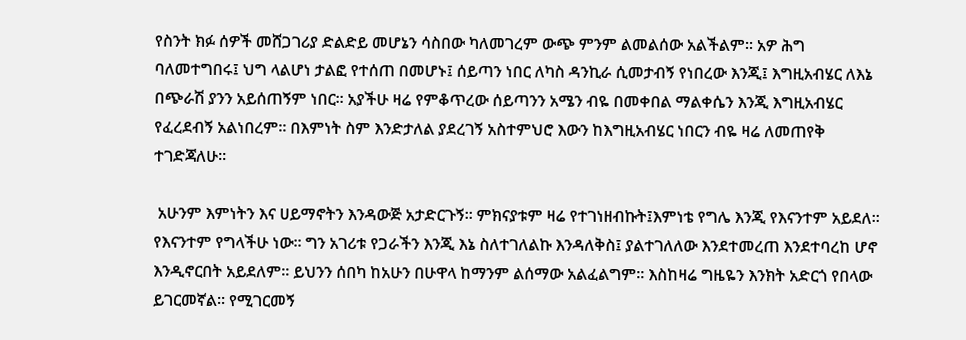የስንት ክፉ ሰዎች መሸጋገሪያ ድልድይ መሆኔን ሳስበው ካለመገረም ውጭ ምንም ልመልሰው አልችልም፡፡ አዎ ሕግ ባለመተግበሩ፤ ህግ ላልሆነ ታልፎ የተሰጠ በመሆኑ፤ ሰይጣን ነበር ለካስ ዳንኪራ ሲመታብኝ የነበረው እንጂ፤ እግዚአብሄር ለእኔ በጭራሽ ያንን አይሰጠኝም ነበር፡፡ አያችሁ ዛሬ የምቆጥረው ሰይጣንን አሜን ብዬ በመቀበል ማልቀሴን እንጂ እግዚአብሄር የፈረደብኝ አልነበረም፡፡ በእምነት ስም እንድታለል ያደረገኝ አስተምህሮ እውን ከእግዚአብሄር ነበርን ብዬ ዛሬ ለመጠየቅ ተገድጃለሁ፡፡

 አሁንም እምነትን እና ሀይማኖትን እንዳውጅ አታድርጉኝ፡፡ ምክናያቱም ዛሬ የተገነዘብኩት፤እምነቴ የግሌ እንጂ የእናንተም አይደለ፡፡ የእናንተም የግላችሁ ነው፡፡ ግን አገሪቱ የጋራችን እንጂ እኔ ስለተገለልኩ እንዳለቅስ፤ ያልተገለለው እንደተመረጠ እንደተባረከ ሆኖ እንዲኖርበት አይደለም፡፡ ይህንን ሰበካ ከአሁን በሁዋላ ከማንም ልሰማው አልፈልግም፡፡ እስከዛሬ ግዜዬን እንክት አድርጎ የበላው ይገርመኛል፡፡ የሚገርመኝ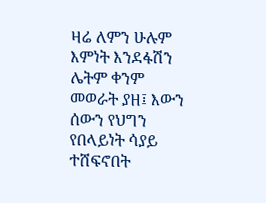ዛሬ ለምን ሁሉም እምነት እንደፋሽን ሌትም ቀንም መወራት ያዘ፤ እውን ሰውን የህግን የበላይነት ሳያይ ተሸፍኖበት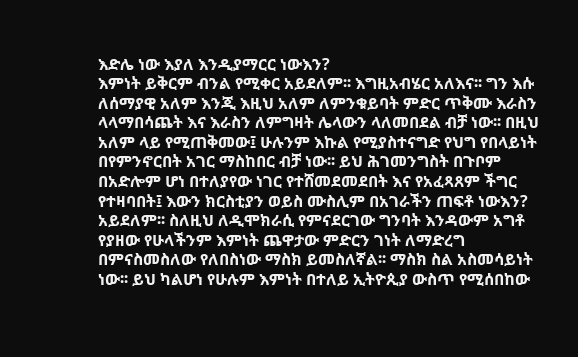እድሌ ነው እያለ እንዲያማርር ነውእን?
እምነት ይቅርም ብንል የሚቀር አይደለም፡፡ እግዚአብሄር አለእና፡፡ ግን እሱ ለሰማያዊ አለም እንጂ እዚህ አለም ለምንቁይባት ምድር ጥቅሙ እራስን ላላማበሳጨት እና እራስን ለምግዛት ሌላውን ላለመበደል ብቻ ነው፡፡ በዚህ አለም ላይ የሚጠቅመው፤ ሁሉንም እኩል የሚያስተናግድ የህግ የበላይነት በየምንኖርበት አገር ማስከበር ብቻ ነው፡፡ ይህ ሕገመንግስት በጉቦም በአድሎም ሆነ በተለያየው ነገር የተሸመደመደበት እና የአፈጻጸም ችግር የተዛባበት፤ እውን ክርስቲያን ወይስ ሙስሊም በአገራችን ጠፍቶ ነውእን? አይደለም፡፡ ስለዚህ ለዲሞክራሲ የምናደርገው ግንባት እንዳውም አግቶ የያዘው የሁላችንም እምነት ጨዋታው ምድርን ገነት ለማድረግ በምናስመስለው የለበስነው ማስክ ይመስለኛል፡፡ ማስክ ስል አስመሳይነት ነው፡፡ ይህ ካልሆነ የሁሉም እምነት በተለይ ኢትዮጲያ ውስጥ የሚሰበከው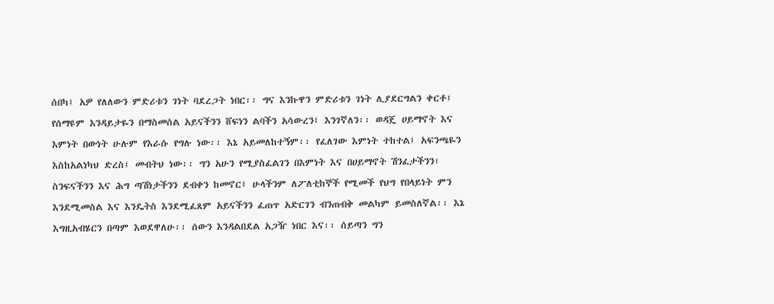ሰበካ፤ አዎ የለለውን ምድሪቱን ገነት ባደረጋት ነበር፡፡ ግና እንኩዋን ምድሪቱን ገነት ሊያደርግልን ቀርቶ፤ የሰማዩም እንዳይታዬን በማስመሰል አይናችንን ሸፍነን ልባችን አሳውረን፤ እንገኛለን፡፡ ወዳጄ ሀይማኖት እና እምነት በውነት ሁሉም የእራሱ የግሉ ነው፡፡ እኔ አይመለከተኝም፡፡ የፈለገው እምነት ተከተል፤ አፍንጫዬን እስከአልነካህ ድረስ፤ መብትህ ነው፡፡ ግን አሁን የሚያስፈልገን በእምነት እና በሀይማኖት ሽንፈታችንን፣ ስንፍናችንን እና ሕግ ጣሽነታችንን ደብቀን ከመኖር፤ ሁላችንም ለፖለቲከኞች የሚመች የህግ የበላይነት ምን እንደሚመስል እና እንዴትስ እንደሚፈጸም አይናችንን ፈጠጥ አድርገን ብንጠብቅ መልካም ይመስለኛል፡፡ እኔ እግዚአብሄርን በጣም እወደዋለሁ፡፡ ሰውን እንዳልበደል አጋዥ ነበር እና፡፡ ሰይጣን ግን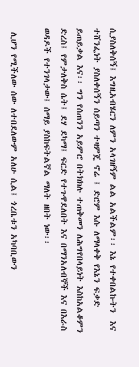ሲያስለቅሰኝ፤ እግዚአብሄርን ለምን አላገዘኝም ልል አልችልም፡፡ እኔ የተቀበልኩትን  እና ተሸንፌነት ያስለቀሰኝን ሰይጣን ተዛምጄ ኖሬ ፤ ድሮም እሱ ለማላቀቅ የእኔን ፍቃድ ይጠይቃል እና፡፡ ግን የሰጠንን አይምሮ በትክክሉ ተጠቅመን ለሕግየበላይነት እስከአልቆምን ድረስ፤ የምታለቅስ ሴት፤ ደሃ ደካማ፤ ፍርድ የተጉዋደለበት እና በማንአለብኞች እና በእራስ ወዳዶች የተንገላታው፤ ሰማይ ያስከፍትልኛል ማለት ዘበት ነው፡፡

 ሊሆን የሚችለው ሰው ለተበደለውም አለሁ ሲል፤ ጎረቤቱን አካባቢውን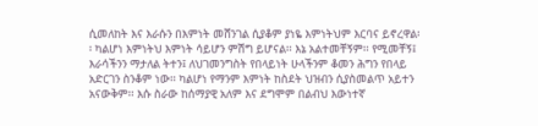ሲመለከት እና እራሱን በእምነት መሸንገል ሲያቆም ያነዬ እምነትህም እርባና ይኖረዋል፡፡ ካልሆነ እምነትህ እምነት ሳይሆን ምሽግ ይሆናል፡፡ እኔ አልተመቸኝም፡፡ የሚመቸኝ፤ እራሳችንን ማታለል ትተን፤ ለህገመንግስት የበላይነት ሁላችንም ቆመን ሕግን የበላይ አድርገን ስንቆም ነው፡፡ ካልሆነ የማንም እምነት ከስደት ህዝብን ሲያስመልጥ አይተን አናውቅም፡፡ እሱ ስራው ከሰማያዊ አለም እና ደግሞም በልብህ እውነተኛ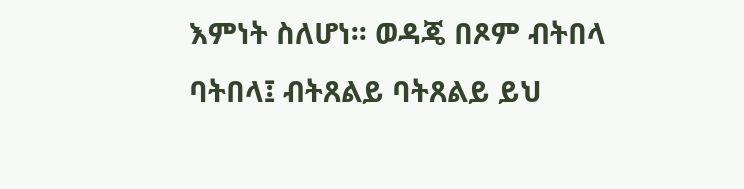እምነት ስለሆነ፡፡ ወዳጄ በጾም ብትበላ ባትበላ፤ ብትጸልይ ባትጸልይ ይህ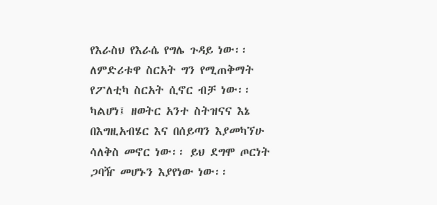የእራስህ የእራሴ የግሌ ጉዳይ ነው፡፡ ለምድሪቱዋ ስርአት ግን የሚጠቅማት የፖለቲካ ስርአት ሲኖር ብቻ ነው፡፡ ካልሆነ፤ ዘወትር አንተ ስትዝናና እኔ በእግዚአብሄር እና በሰይጣን እያመካኘሁ ሳለቅስ መኖር ነው፡፡ ይህ ደግሞ ጦርነት ጋባዥ መሆኑን እያየነው ነው፡፡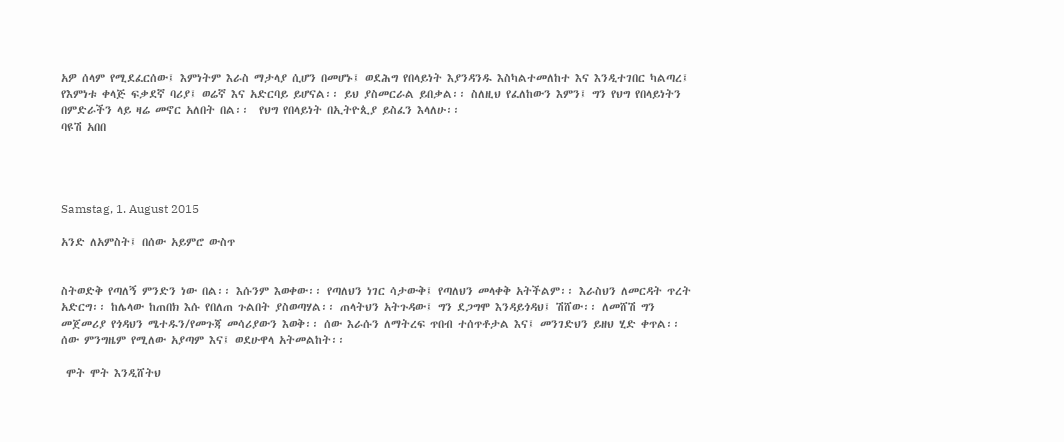አዎ ሰላም የሚደፈርሰው፤ እምነትም እራስ ማታላያ ሲሆን በመሆኑ፤ ወደሕግ የበላይነት እያንዳንዱ እስካልተመለከተ እና እንዲተገበር ካልጣረ፤ የእምነቱ ቀላጅ ፍቃደኛ ባሪያ፤ ወሬኛ እና አድርባይ ይሆናል፡፡ ይህ ያስመርራል ይበቃል፡፡ ስለዚህ የፈለከውን እምን፤ ግን የህግ የበላይነትን በምድራችን ላይ ዛሬ መኖር አለበት በል፡፡  የህግ የበላይነት በኢትዮጲያ ይስፈን እላለሁ፡፡
ባዩሽ አበበ




Samstag, 1. August 2015

አንድ ለአምስት፤ በሰው አይምሮ ውስጥ


ስትወድቅ የጣለኝ ምንድን ነው በል፡፡ እሱንም እወቀው፡፡ የጣለህን ነገር ሳታውቅ፤ የጣለህን መላቀቅ አትችልም፡፡ እራስህን ለመርዳት ጥረት አድርግ፡፡ ከሌላው ከጠበክ እሱ የበለጠ ጉልበት ያስወጣሃል፡፡ ጠላትህን አትጉዳው፤ ግን ደጋግሞ እንዳይጎዳህ፤ ሽሸው፡፡ ለመሸሽ ግን መጀመሪያ የጎዳህን ሜተዱን/የመጉጃ መሳሪያውን እወቅ፡፡ ሰው እራሱን ለማትረፍ ጥበብ ተሰጥቶታል እና፤ መንገድህን ይዘህ ሂድ ቀጥል፡፡ ሰው ምንግዜም የሚለው አያጣም እና፤ ወደሁዋላ አትመልከት፡፡

 ሞት ሞት እንዲሸትህ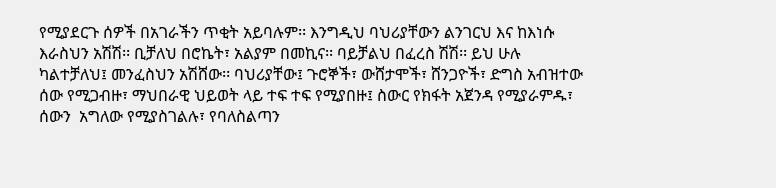የሚያደርጉ ሰዎች በአገራችን ጥቂት አይባሉም፡፡ እንግዲህ ባህሪያቸውን ልንገርህ እና ከእነሱ እራስህን አሽሽ፡፡ ቢቻለህ በሮኬት፣ አልያም በመኪና፡፡ ባይቻልህ በፈረስ ሽሽ፡፡ ይህ ሁሉ ካልተቻለህ፤ መንፈስህን አሽሸው፡፡ ባህሪያቸው፤ ጉሮኞች፣ ውሸታሞች፣ ሸንጋዮች፣ ድግስ አብዝተው ሰው የሚጋብዙ፣ ማህበራዊ ህይወት ላይ ተፍ ተፍ የሚያበዙ፤ ስውር የክፋት አጀንዳ የሚያራምዱ፣  ሰውን  አግለው የሚያስገልሉ፣ የባለስልጣን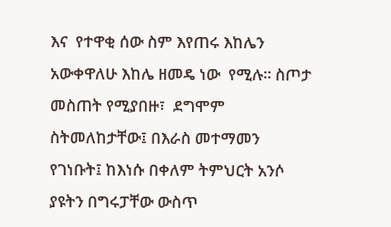እና  የተዋቂ ሰው ስም እየጠሩ እከሌን አውቀዋለሁ እከሌ ዘመዴ ነው  የሚሉ፡፡ ስጦታ መስጠት የሚያበዙ፣  ደግሞም ስትመለከታቸው፤ በእራስ መተማመን የገነቡት፤ ከእነሱ በቀለም ትምህርት አንሶ ያዩትን በግሩፓቸው ውስጥ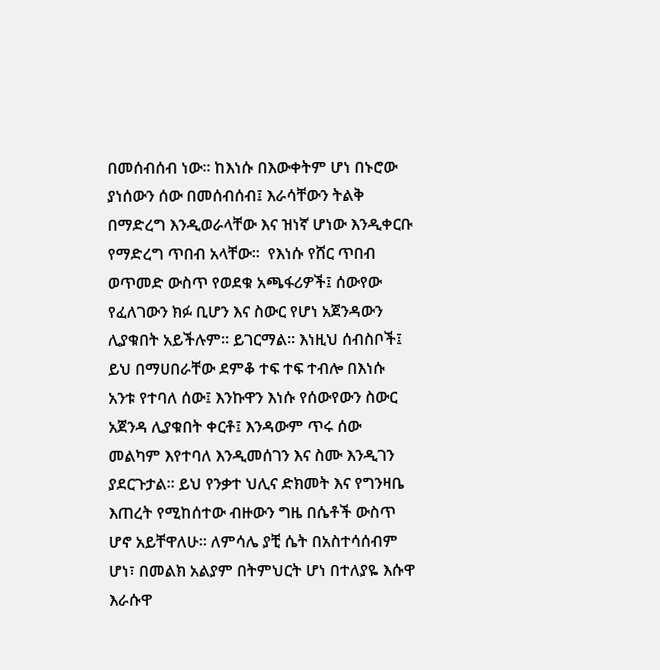በመሰብሰብ ነው፡፡ ከእነሱ በእውቀትም ሆነ በኑሮው ያነሰውን ሰው በመሰብሰብ፤ እራሳቸውን ትልቅ በማድረግ እንዲወራላቸው እና ዝነኛ ሆነው እንዲቀርቡ የማድረግ ጥበብ አላቸው፡፡  የእነሱ የሸር ጥበብ  ወጥመድ ውስጥ የወደቁ አጫፋሪዎች፤ ሰውየው የፈለገውን ክፉ ቢሆን እና ስውር የሆነ አጀንዳውን ሊያቁበት አይችሉም፡፡ ይገርማል፡፡ እነዚህ ሰብስቦች፤ ይህ በማሀበራቸው ደምቆ ተፍ ተፍ ተብሎ በእነሱ አንቱ የተባለ ሰው፤ እንኩዋን እነሱ የሰውየውን ስውር አጀንዳ ሊያቁበት ቀርቶ፤ እንዳውም ጥሩ ሰው መልካም እየተባለ እንዲመሰገን እና ስሙ እንዲገን ያደርጉታል፡፡ ይህ የንቃተ ህሊና ድክመት እና የግንዛቤ እጠረት የሚከሰተው ብዙውን ግዜ በሴቶች ውስጥ ሆኖ አይቸዋለሁ፡፡ ለምሳሌ ያቺ ሴት በአስተሳሰብም ሆነ፣ በመልክ አልያም በትምህርት ሆነ በተለያዬ እሱዋ እራሱዋ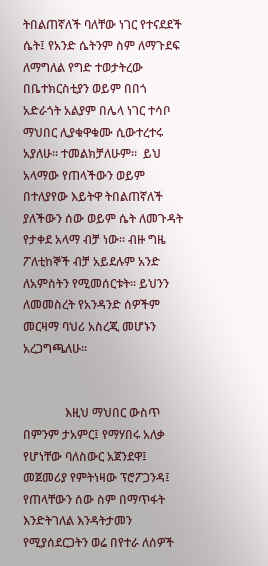ትበልጠኛለች ባለቸው ነገር የተናደደች ሴት፤ የአንድ ሴትንም ስም ለማጉደፍ ለማግለል የግድ ተወታትረው በቤተክርስቲያን ወይም በበጎ አድራጎት አልያም በሌላ ነገር ተሳቦ ማህበር ሊያቁዋቁሙ ሲውተረተሩ አያለሁ፡፡ ተመልክቻለሁም፡፡  ይህ አላማው የጠላችውን ወይም በተለያየው እይትዋ ትበልጠኛለች ያለችውን ሰው ወይም ሴት ለመጉዳት የታቀደ አላማ ብቻ ነው፡፡ ብዙ ግዜ ፖለቲከኞች ብቻ አይደሉም አንድ ለአምስትን የሚመሰርቱት፡፡ ይህንን ለመመስረት የአንዳንድ ሰዎችም መርዛማ ባህሪ አስረጂ መሆኑን አረጋግጫለሁ፡፡


              እዚህ ማህበር ውስጥ በምንም ታአምር፤ የማሃበሩ አለቃ የሆነቸው ባለስውር አጀንደዋ፤ መጀመሪያ የምትነዛው ፕሮፖጋንዳ፤ የጠላቸውን ሰው ስም በማጥፋት እንድትገለል እንዳትታመን  የሚያሰደርጋትን ወሬ በየተራ ለሰዎች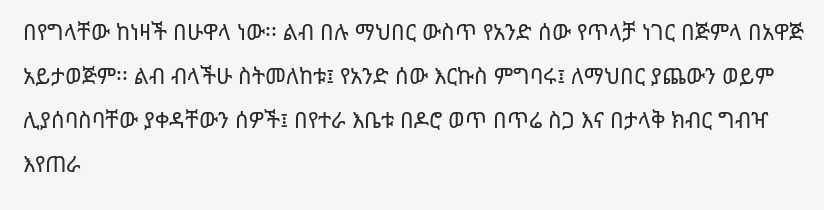በየግላቸው ከነዛች በሁዋላ ነው፡፡ ልብ በሉ ማህበር ውስጥ የአንድ ሰው የጥላቻ ነገር በጅምላ በአዋጅ አይታወጅም፡፡ ልብ ብላችሁ ስትመለከቱ፤ የአንድ ሰው እርኩስ ምግባሩ፤ ለማህበር ያጨውን ወይም ሊያሰባስባቸው ያቀዳቸውን ሰዎች፤ በየተራ እቤቱ በዶሮ ወጥ በጥሬ ስጋ እና በታላቅ ክብር ግብዣ እየጠራ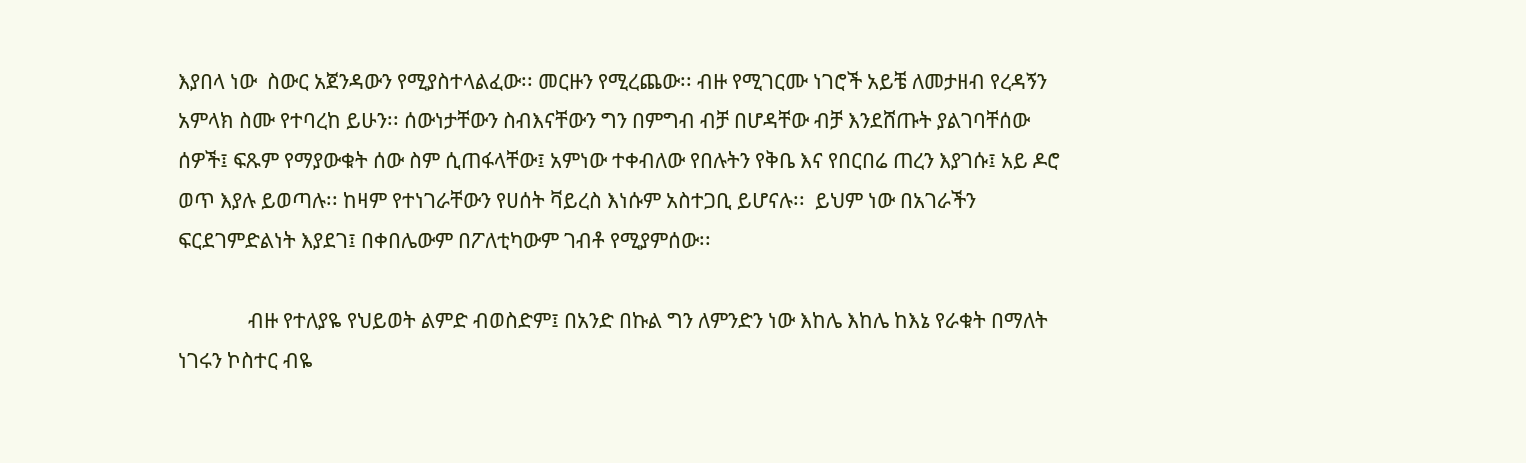እያበላ ነው  ስውር አጀንዳውን የሚያስተላልፈው፡፡ መርዙን የሚረጨው፡፡ ብዙ የሚገርሙ ነገሮች አይቼ ለመታዘብ የረዳኝን አምላክ ስሙ የተባረከ ይሁን፡፡ ሰውነታቸውን ስብእናቸውን ግን በምግብ ብቻ በሆዳቸው ብቻ እንደሸጡት ያልገባቸሰው ሰዎች፤ ፍጹም የማያውቁት ሰው ስም ሲጠፋላቸው፤ አምነው ተቀብለው የበሉትን የቅቤ እና የበርበሬ ጠረን እያገሱ፤ አይ ዶሮ ወጥ እያሉ ይወጣሉ፡፡ ከዛም የተነገራቸውን የሀሰት ቫይረስ እነሱም አስተጋቢ ይሆናሉ፡፡  ይህም ነው በአገራችን ፍርደገምድልነት እያደገ፤ በቀበሌውም በፖለቲካውም ገብቶ የሚያምሰው፡፡

              ብዙ የተለያዬ የህይወት ልምድ ብወስድም፤ በአንድ በኩል ግን ለምንድን ነው እከሌ እከሌ ከእኔ የራቁት በማለት ነገሩን ኮስተር ብዬ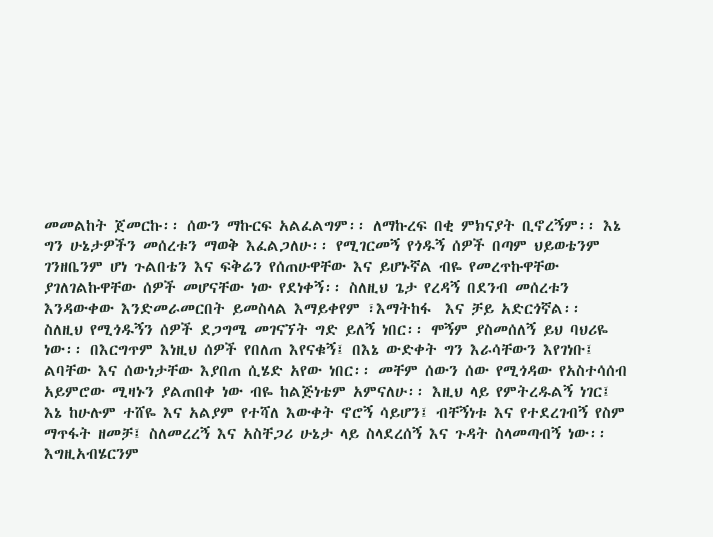መመልከት ጀመርኩ፡፡ ሰውን ማኩርፍ አልፈልግም፡፡ ለማኩረፍ በቂ ምክናያት ቢኖረኝም፡፡ እኔ ግን ሁኔታዎችን መሰረቱን ማወቅ እፈልጋለሁ፡፡ የሚገርመኝ የጎዱኝ ሰዎች በጣም ህይወቴንም ገንዘቤንም ሆነ ጉልበቴን እና ፍቅሬን የሰጠሁዋቸው እና ይሆኑኛል ብዬ የመረጥኩዋቸው ያገለገልኩዋቸው ሰዎች መሆናቸው ነው የደነቀኝ፡፡ ስለዚህ ጌታ የረዳኝ በደንብ መሰረቱን እንዳውቀው እንድመራመርበት ይመስላል እማይቀየም ፣እማትከፋ  እና ቻይ አድርጎኛል፡፡  ስለዚህ የሚጎዱኝን ሰዎች ደጋግሜ መገናኘት ግድ ይለኝ ነበር፡፡ ሞኝም ያስመሰለኝ ይህ ባህሪዬ ነው፡፡ በእርግጥም እነዚህ ሰዎች የበለጠ እየናቁኝ፤ በእኔ ውድቀት ግን እራሳቸውን እየገነቡ፤ ልባቸው እና ሰውነታቸው እያበጠ ሲሄድ አየው ነበር፡፡ መቸም ሰውን ሰው የሚጎዳው የአስተሳሰብ አይምሮው ሚዛኑን ያልጠበቀ ነው ብዬ ከልጅነቴም አምናለሁ፡፡ እዚህ ላይ የምትረዱልኝ ነገር፤ እኔ ከሁሉም ተሸዬ እና አልያም የተሻለ እውቀት ኖሮኝ ሳይሆን፤ ብቸኝነቱ እና የተደረገብኝ የስም ማጥፋት ዘመቻ፤ ስለመረረኝ እና አስቸጋሪ ሁኔታ ላይ ስላደረሰኝ እና ጉዳት ስላመጣብኝ ነው፡፡ እግዚአብሄርንም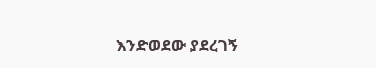እንድወደው ያደረገኝ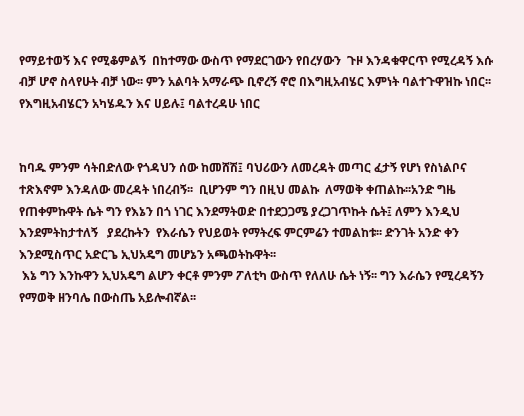የማይተወኝ እና የሚቆምልኝ  በከተማው ውስጥ የማደርገውን የበረሃውን  ጉዞ እንዳቁዋርጥ የሚረዳኝ እሱ ብቻ ሆኖ ስላየሁት ብቻ ነው፡፡ ምን አልባት አማራጭ ቢኖረኝ ኖሮ በእግዚአብሄር እምነት ባልተጉዋዝኩ ነበር፡፡ የእግዚአብሄርን አካሄዱን እና ሀይሉ፤ ባልተረዳሁ ነበር


ከባዱ ምንም ሳትበድለው የጎዳህን ሰው ከመሸሽ፤ ባህሪውን ለመረዳት መጣር ፈታኝ የሆነ የስነልቦና ተጽእኖም እንዳለው መረዳት ነበረብኝ፡፡  ቢሆንም ግን በዚህ መልኩ  ለማወቅ ቀጠልኩ፡፡አንድ ግዜ  የጠቀምኩዋት ሴት ግን የእኔን በጎ ነገር እንደማትወድ በተደጋጋሜ ያረጋገጥኩት ሴት፤ ለምን እንዲህ እንደምትከታተለኝ   ያደረኩትን  የእራሴን የህይወት የማትረፍ ምርምሬን ተመልከቱ፡፡ ድንገት አንድ ቀን እንደሚስጥር አድርጌ ኢህአዴግ መሆኔን አጫወትኩዋት፡፡
 እኔ ግን እንኩዋን ኢህአዴግ ልሆን ቀርቶ ምንም ፖለቲካ ውስጥ የለለሁ ሴት ነኝ፡፡ ግን እራሴን የሚረዳኝን የማወቅ ዘንባሌ በውስጤ አይሎብኛል፡፡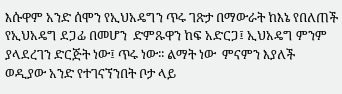እሱዋም አንድ ሰሞን የኢህአዴግን ጥሩ ገጽታ በማውራት ከእኔ የበለጠች የኢህአዴግ ደጋፊ በመሆን  ድምጹዋን ከፍ አድርጋ፤ ኢህአዴግ ምንም ያላደረገን ድርጅት ነው፤ ጥሩ ነው፡፡ ልማት ነው  ምናምን እያለች  ወዲያው አንድ የተገናኘንበት ቦታ ላይ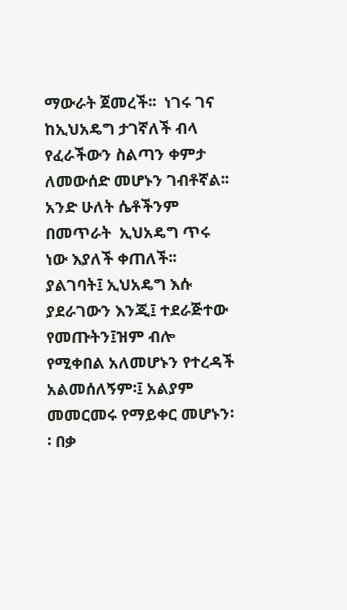ማውራት ጀመረች፡፡  ነገሩ ገና ከኢህአዴግ ታገኛለች ብላ የፈራችውን ስልጣን ቀምታ ለመውሰድ መሆኑን ገብቶኛል፡፡ አንድ ሁለት ሴቶችንም በመጥራት  ኢህአዴግ ጥሩ ነው እያለች ቀጠለች፡፡ ያልገባት፤ ኢህአዴግ እሱ ያደራገውን እንጂ፤ ተደራጅተው የመጡትን፤ዝም ብሎ የሚቀበል አለመሆኑን የተረዳች አልመሰለኝም፡፤ አልያም መመርመሩ የማይቀር መሆኑን፡፡ በቃ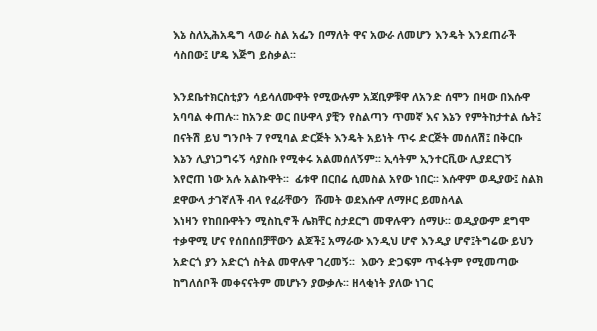እኔ ስለኢሕአዴግ ላወራ ስል አፌን በማለት ዋና አውራ ለመሆን እንዴት እንደጠራች ሳስበው፤ ሆዴ እጅግ ይስቃል፡፡

እንደቤተክርስቲያን ሳይሳለሙዋት የሚውሉም አጃቢዎቹዋ ለአንድ ሰሞን በዛው በእሱዋ አባባል ቀጠሉ፡፡ ከአንድ ወር በሁዋላ ያቺን የስልጣን ጥመኛ እና እኔን የምትከታተል ሴት፤    በናትሽ ይህ ግንቦት 7 የሚባል ድርጅት እንዴት አይነት ጥሩ ድርጅት መሰለሽ፤ በቅርቡ እኔን ሊያነጋግሩኝ ሳያስቡ የሚቀሩ አልመሰለኝም፡፡ ኢሳትም ኢንተርቪው ሊያደርገኝ እየሮጠ ነው አሉ አልኩዋት፡፡  ፊቱዋ በርበሬ ሲመስል አየው ነበር፡፡ እሱዋም ወዲያው፤ ስልክ ደዋውላ ታገኛለች ብላ የፈራቸውን  ሹመት ወደእሱዋ ለማዞር ይመስላል
እነዛን የከበቡዋትን ሚስኪኖች ሌክቸር ስታደርግ መዋሉዋን ሰማሁ፡፡ ወዲያውም ደግሞ ተቃዋሚ ሆና የሰበሰበቻቸውን ልጆች፤ አማራው እንዲህ ሆኖ እንዲያ ሆኖ፤ትግሬው ይህን አድርጎ ያን አድርጎ ስትል መዋሉዋ ገረመኝ፡፡  እውን ድጋፍም ጥፋትም የሚመጣው ከግለሰቦች መቀናናትም መሆኑን ያውቃሉ፡፡ ዘላቂነት ያለው ነገር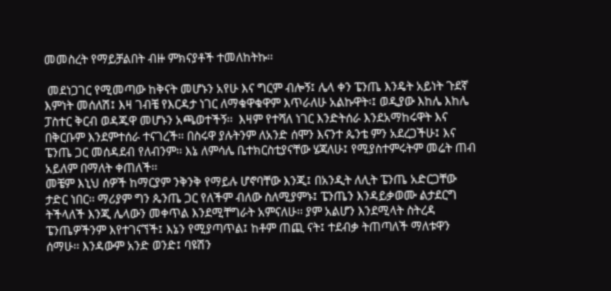መመስረት የማይቻልበት ብዙ ምክናያቶች ተመለከትኩ፡፡

 መደነጋገር የሚመጣው ከቅናት መሆኑን አየሁ እና ግርም ብሎኝ፤ ሌላ ቀን ፔንጤ እንዴት አይነት ጉደኛ እምነት መሰለሽ፤ እዛ ገብቼ የእርዳታ ነገር ለማቁዋቁዋም እጥራለሁ አልኩዋት፡፤ ወዲያው እከሌ እከሌ ፓስተር ቅርብ ወዳጁዋ መሆኑን አጫወተችኝ፡፡  እዛም የተሻለ ነገር እንድትሰራ እንደአማከሩዋት እና በቅርቡም እንደምተሰራ ተናገረች፡፡ በስሩዋ ያሉትንም ለአንድ ሰሞን እናንተ ጴንቴ ምን አደረጋችሁ፤ እና ፔንጤ ጋር መሰዳደብ የለብንም፡፡ እኔ ለምሳሌ ቤተክርስቲያናቸው ሄጃለሁ፤ የሚያስተምሩትም መሬት ጠብ አይለም በማለት ቀጠለች፡፡
መቼም እኒህ ሰዎች ከማርያም ንቅንቅ የማይሉ ሆኖባቸው እንጂ፤ በአንዲት ለሊት ፔንጤ አድርጋቸው ታድር ነበር፡፡ ማሪያም ግን ጴንጤ ጋር የለችም ብለው ስለሚያምኑ፤ ፔንጤን እንዳይቃወሙ ልታደርግ ትችላለች እንጂ ሌላውን መቀጥል እንደሚቸግራት አምናለሁ፡፡ ያም አልሆን እንደሚላት ስትረዳ
ፔንጤዎችንም እየተገናኘች፤ እኔን የሚያጣጥል፤ ከቶም ጠጪ ናት፤ ተደብቃ ትጠጣለች ማለቱዋን ሰማሁ፡፡ እንዳውም አንድ ወንድ፤ ባዩሽን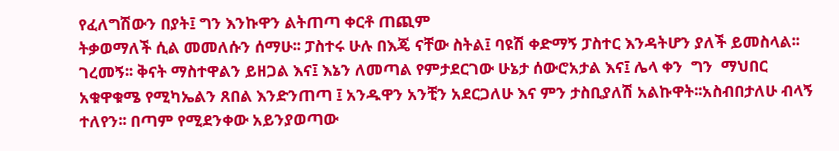የፈለግሽውን በያት፤ ግን እንኩዋን ልትጠጣ ቀርቶ ጠጪም
ትቃወማለች ሲል መመለሱን ሰማሁ፡፡ ፓስተሩ ሁሉ በእጄ ናቸው ስትል፤ ባዩሽ ቀድማኝ ፓስተር እንዳትሆን ያለች ይመስላል፡፡  ገረመኝ፡፡ ቅናት ማስተዋልን ይዘጋል እና፤ እኔን ለመጣል የምታደርገው ሁኔታ ሰውሮአታል እና፤ ሌላ ቀን  ግን  ማህበር አቁዋቁሜ የሚካኤልን ጸበል እንድንጠጣ ፤ አንዱዋን አንቺን አደርጋለሁ እና ምን ታስቢያለሽ አልኩዋት፡፡አስብበታለሁ ብላኝ ተለየን፡፡ በጣም የሚደንቀው አይንያወጣው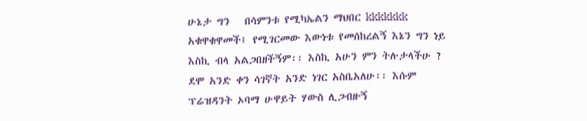ሁኔታ ግን   በሳምንቱ የሚካኤልን ማህበር kkkkkkk አቁዋቁዋመች፤ የሚገርመው እውነቱ የመሰከረልኝ እኔን ግን ነይ እስኪ ብላ አልጋበዘችኝም፡፡ እስኪ አሁን ምን ትሉታላችሁ ? ደሞ አንድ ቀን ሳገኛት አንድ ነገር አስቤአለሁ፡፡ እሱም ፕሬዝዳንት ኦባማ ሁዋይት ሃውስ ሊጋብዙኝ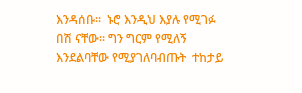እንዳሰቡ፡፡  ኑሮ እንዲህ እያሉ የሚገፉ በሽ ናቸው፡፡ ግን ግርም የሚለኝ እንደልባቸው የሚያገለባብጡት  ተከታይ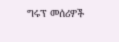ግሩፕ መሰሪዎች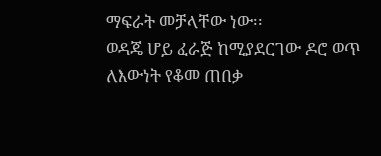ማፍራት መቻላቸው ነው፡፡
ወዳጄ ሆይ ፈራጅ ከሚያደርገው ዶሮ ወጥ  ለእውነት የቆመ ጠበቃ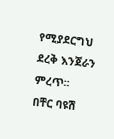የሚያደርግህ ደረቅ እንጀራን ምረጥ፡፡
በቸር ባዩሽ